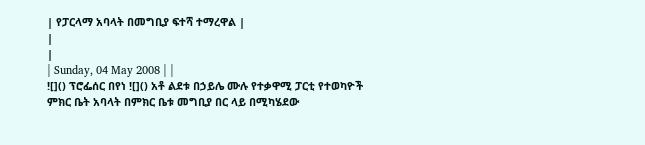| የፓርላማ አባላት በመግቢያ ፍተሻ ተማረዋል |
|
|
| Sunday, 04 May 2008 | |
![]() ፕሮፌሰር በየነ ![]() አቶ ልደቱ በኃይሌ ሙሉ የተቃዋሚ ፓርቲ የተወካዮች ምክር ቤት አባላት በምክር ቤቱ መግቢያ በር ላይ በሚካሄደው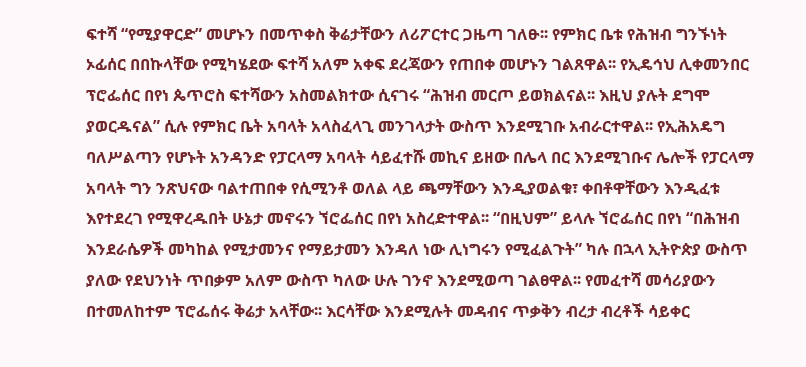ፍተሻ “የሚያዋርድ” መሆኑን በመጥቀስ ቅሬታቸውን ለሪፖርተር ጋዜጣ ገለፁ፡፡ የምክር ቤቱ የሕዝብ ግንኙነት ኦፊሰር በበኩላቸው የሚካሄደው ፍተሻ አለም አቀፍ ደረጃውን የጠበቀ መሆኑን ገልጸዋል፡፡ የኢዴኅህ ሊቀመንበር ፕሮፌሰር በየነ ጴጥሮስ ፍተሻውን አስመልክተው ሲናገሩ “ሕዝብ መርጦ ይወክልናል፡፡ እዚህ ያሉት ደግሞ ያወርዱናል” ሲሉ የምክር ቤት አባላት አላስፈላጊ መንገላታት ውስጥ እንደሚገቡ አብራርተዋል፡፡ የኢሕአዴግ ባለሥልጣን የሆኑት አንዳንድ የፓርላማ አባላት ሳይፈተሹ መኪና ይዘው በሌላ በር እንደሚገቡና ሌሎች የፓርላማ አባላት ግን ንጽህናው ባልተጠበቀ የሲሚንቶ ወለል ላይ ጫማቸውን እንዲያወልቁ፣ ቀበቶዋቸውን እንዲፈቱ እየተደረገ የሚዋረዱበት ሁኔታ መኖሩን ኘሮፌሰር በየነ አስረድተዋል፡፡ “በዚህም” ይላሉ ኘሮፌሰር በየነ “በሕዝብ እንደራሴዎች መካከል የሚታመንና የማይታመን እንዳለ ነው ሊነግሩን የሚፈልጉት” ካሉ በኋላ ኢትዮጵያ ውስጥ ያለው የደህንነት ጥበቃም አለም ውስጥ ካለው ሁሉ ገንኖ እንደሚወጣ ገልፀዋል፡፡ የመፈተሻ መሳሪያውን በተመለከተም ፕሮፌሰሩ ቅሬታ አላቸው፡፡ እርሳቸው እንደሚሉት መዳብና ጥቃቅን ብረታ ብረቶች ሳይቀር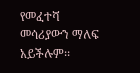የመፈተሻ መሳሪያውን ማለፍ አይችሉም፡፡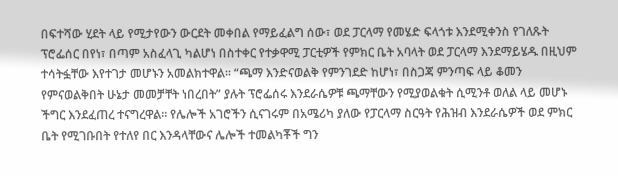በፍተሻው ሂደት ላይ የሚታየውን ውርደት መቀበል የማይፈልግ ሰው፣ ወደ ፓርላማ የመሄድ ፍላጎቱ እንደሚቀንስ የገለጹት ፕሮፌሰር በየነ፣ በጣም አስፈላጊ ካልሆነ በስተቀር የተቃዋሚ ፓርቲዎች የምክር ቤት አባላት ወደ ፓርላማ እንደማይሄዱ በዚህም ተሳትፏቸው እየተገታ መሆኑን አመልክተዋል፡፡ “ጫማ እንድናወልቅ የምንገደድ ከሆነ፣ በስጋጃ ምንጣፍ ላይ ቆመን የምናወልቅበት ሁኔታ መመቻቸት ነበረበት” ያሉት ፕሮፌሰሩ እንደራሴዎቹ ጫማቸውን የሚያወልቁት ሲሚንቶ ወለል ላይ መሆኑ ችግር እንደፈጠረ ተናግረዋል፡፡ የሌሎች አገሮችን ሲናገሩም በአሜሪካ ያለው የፓርላማ ስርዓት የሕዝብ እንደራሴዎች ወደ ምክር ቤት የሚገቡበት የተለየ በር እንዳላቸውና ሌሎች ተመልካቾች ግን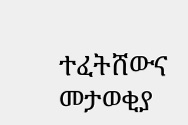ተፈትሸውና መታወቂያ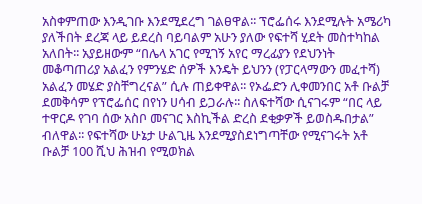አስቀምጠው እንዲገቡ እንደሚደረግ ገልፀዋል፡፡ ፕሮፌሰሩ እንደሚሉት አሜሪካ ያለችበት ደረጃ ላይ ይደረስ ባይባልም አሁን ያለው የፍተሻ ሂደት መስተካከል አለበት፡፡ አያይዘውም “በሌላ አገር የሚገኝ አየር ማረፊያን የደህንነት መቆጣጠሪያ አልፈን የምንሄድ ሰዎች እንዴት ይህንን (የፓርላማውን መፈተሻ) አልፈን መሄድ ያስቸግረናል” ሲሉ ጠይቀዋል፡፡ የኦፌድን ሊቀመንበር አቶ ቡልቻ ደመቅሳም የፕሮፌሰር በየነን ሀሳብ ይጋራሉ፡፡ ስለፍተሻው ሲናገሩም “በር ላይ ተዋርዶ የገባ ሰው አስቦ መናገር እስኪችል ድረስ ደቂቃዎች ይወስዱበታል” ብለዋል፡፡ የፍተሻው ሁኔታ ሁልጊዜ እንደሚያስደነግጣቸው የሚናገሩት አቶ ቡልቻ 100 ሺህ ሕዝብ የሚወክል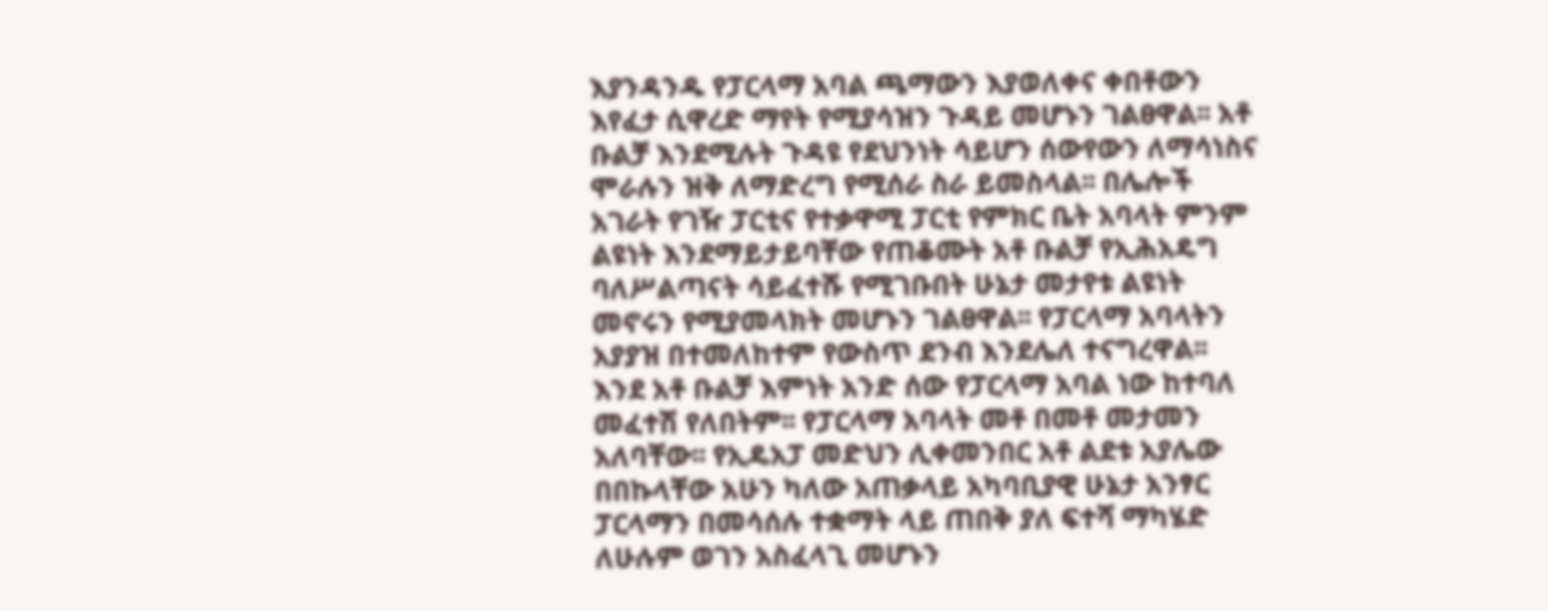እያንዳንዱ የፓርላማ አባል ጫማውን እያወለቀና ቀበቶውን እየፈታ ሲዋረድ ማየት የሚያሳዝን ጉዳይ መሆኑን ገልፀዋል፡፡ አቶ ቡልቻ እንደሚሉት ጉዳዩ የደህንነት ሳይሆን ሰውየውን ለማሳነስና ሞራሉን ዝቅ ለማድረግ የሚሰራ ስራ ይመስላል፡፡ በሌሎች አገራት የገዥ ፓርቲና የተቃዋሚ ፓርቲ የምክር ቤት አባላት ምንም ልዩነት እንደማይታይባቸው የጠቆሙት አቶ ቡልቻ የኢሕአዴግ ባለሥልጣናት ሳይፈተሹ የሚገቡበት ሁኔታ መታየቱ ልዩነት መኖሩን የሚያመላክት መሆኑን ገልፀዋል፡፡ የፓርላማ አባላትን አያያዝ በተመለከተም የውስጥ ደንብ እንደሌለ ተናግረዋል፡፡ እንደ አቶ ቡልቻ እምነት አንድ ሰው የፓርላማ አባል ነው ከተባለ መፈተሽ የለበትም፡፡ የፓርላማ አባላት መቶ በመቶ መታመን አለባቸው፡፡ የኢዴአፓ መድህን ሊቀመንበር አቶ ልደቱ አያሌው በበኩላቸው አሁን ካለው አጠቃላይ አካባቢያዊ ሁኔታ አንፃር ፓርላማን በመሳሰሉ ተቋማት ላይ ጠበቅ ያለ ፍተሻ ማካሄድ ለሁሉም ወገን አስፈላጊ መሆኑን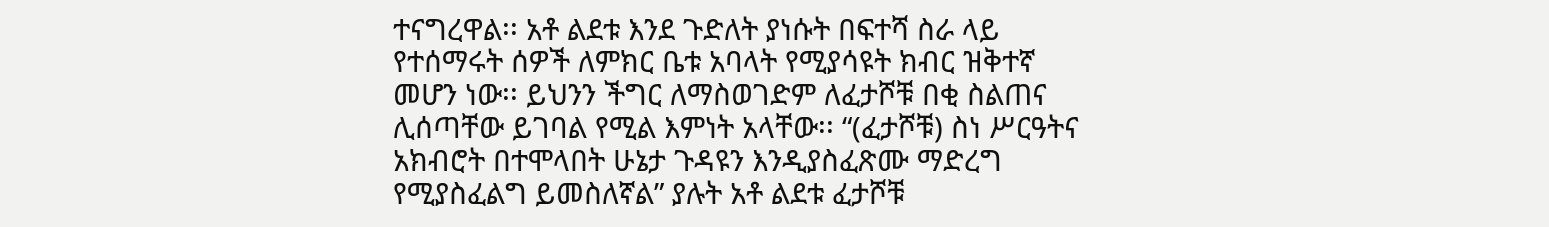ተናግረዋል፡፡ አቶ ልደቱ እንደ ጉድለት ያነሱት በፍተሻ ስራ ላይ የተሰማሩት ሰዎች ለምክር ቤቱ አባላት የሚያሳዩት ክብር ዝቅተኛ መሆን ነው፡፡ ይህንን ችግር ለማስወገድም ለፈታሾቹ በቂ ስልጠና ሊሰጣቸው ይገባል የሚል እምነት አላቸው፡፡ “(ፈታሾቹ) ስነ ሥርዓትና አክብሮት በተሞላበት ሁኔታ ጉዳዩን እንዲያስፈጽሙ ማድረግ የሚያስፈልግ ይመስለኛል” ያሉት አቶ ልደቱ ፈታሾቹ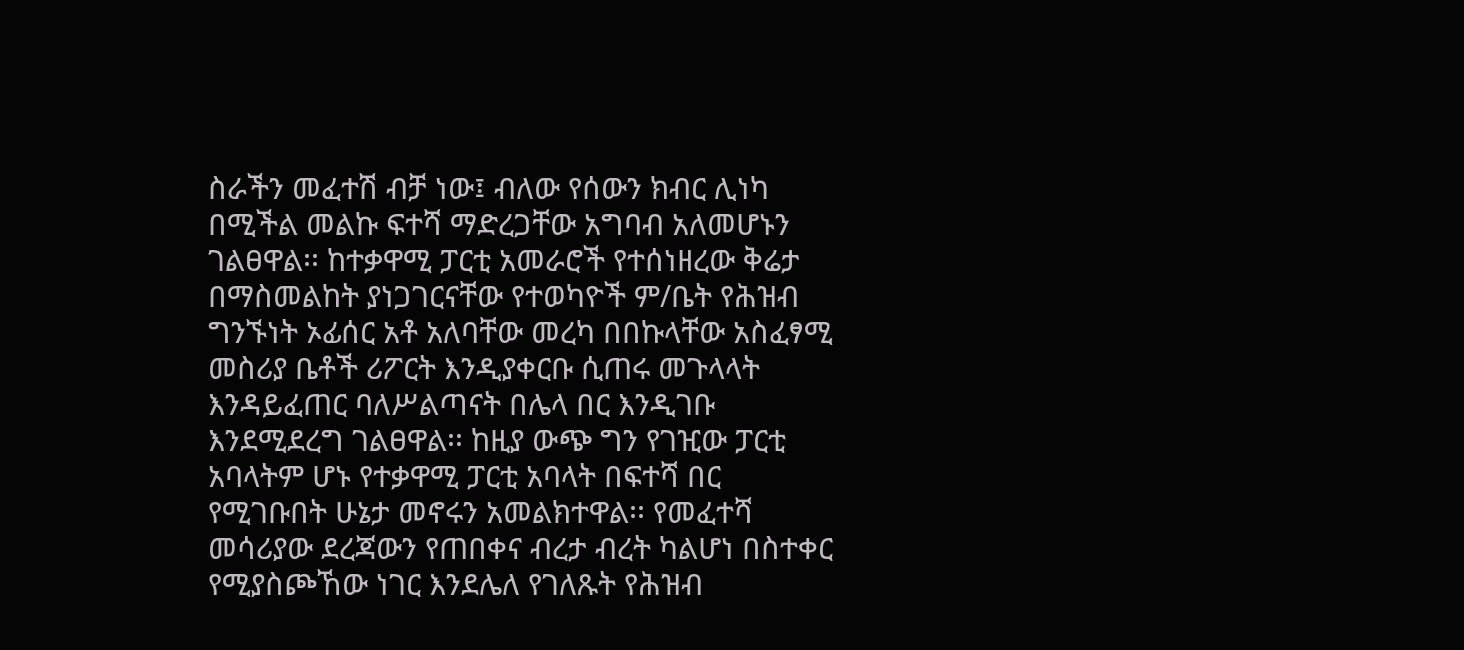ስራችን መፈተሽ ብቻ ነው፤ ብለው የሰውን ክብር ሊነካ በሚችል መልኩ ፍተሻ ማድረጋቸው አግባብ አለመሆኑን ገልፀዋል፡፡ ከተቃዋሚ ፓርቲ አመራሮች የተሰነዘረው ቅሬታ በማስመልከት ያነጋገርናቸው የተወካዮች ም/ቤት የሕዝብ ግንኙነት ኦፊሰር አቶ አለባቸው መረካ በበኩላቸው አስፈፃሚ መስሪያ ቤቶች ሪፖርት እንዲያቀርቡ ሲጠሩ መጉላላት እንዳይፈጠር ባለሥልጣናት በሌላ በር እንዲገቡ እንደሚደረግ ገልፀዋል፡፡ ከዚያ ውጭ ግን የገዢው ፓርቲ አባላትም ሆኑ የተቃዋሚ ፓርቲ አባላት በፍተሻ በር የሚገቡበት ሁኔታ መኖሩን አመልክተዋል፡፡ የመፈተሻ መሳሪያው ደረጃውን የጠበቀና ብረታ ብረት ካልሆነ በስተቀር የሚያስጮኸው ነገር እንደሌለ የገለጹት የሕዝብ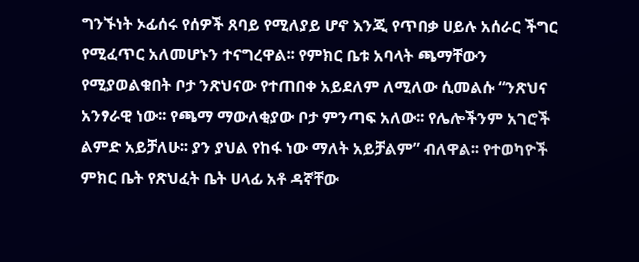ግንኙነት ኦፊሰሩ የሰዎች ጸባይ የሚለያይ ሆኖ እንጂ የጥበቃ ሀይሉ አሰራር ችግር የሚፈጥር አለመሆኑን ተናግረዋል፡፡ የምክር ቤቱ አባላት ጫማቸውን የሚያወልቁበት ቦታ ንጽህናው የተጠበቀ አይደለም ለሚለው ሲመልሱ “ንጽህና አንፃራዊ ነው፡፡ የጫማ ማውለቂያው ቦታ ምንጣፍ አለው፡፡ የሌሎችንም አገሮች ልምድ አይቻለሁ፡፡ ያን ያህል የከፋ ነው ማለት አይቻልም” ብለዋል፡፡ የተወካዮች ምክር ቤት የጽህፈት ቤት ሀላፊ አቶ ዳኛቸው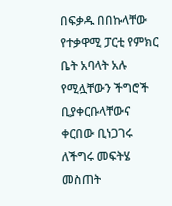በፍቃዱ በበኩላቸው የተቃዋሚ ፓርቲ የምክር ቤት አባላት አሉ የሚሏቸውን ችግሮች ቢያቀርቡላቸውና ቀርበው ቢነጋገሩ ለችግሩ መፍትሄ መስጠት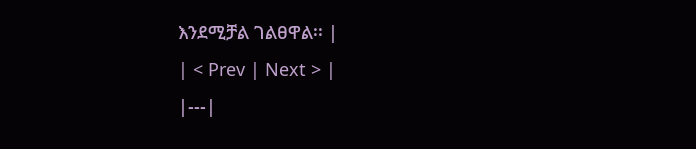እንደሚቻል ገልፀዋል፡፡ |
| < Prev | Next > |
|---|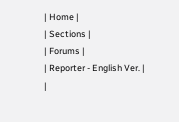| Home |
| Sections |
| Forums |
| Reporter - English Ver. |
|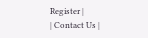Register |
| Contact Us |